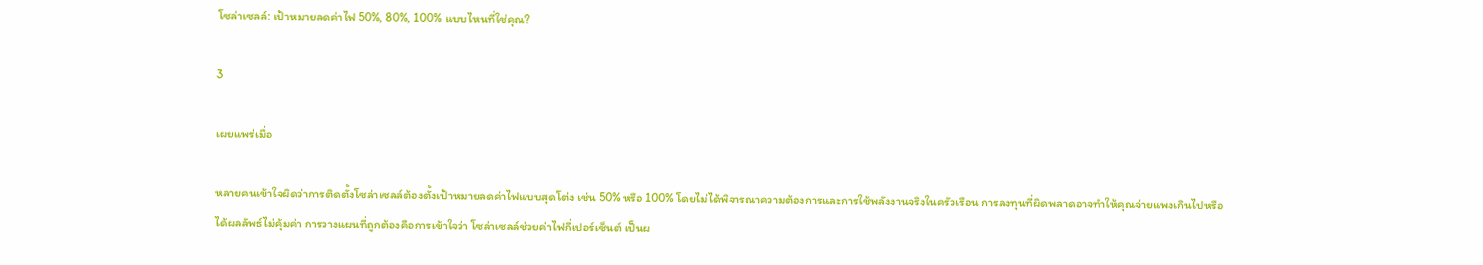โซล่าเซลล์: เป้าหมายลดค่าไฟ 50%, 80%, 100% แบบไหนที่ใช่คุณ?

3

เผยแพร่เมื่อ

หลายคนเข้าใจผิดว่าการติดตั้งโซล่าเซลล์ต้องตั้งเป้าหมายลดค่าไฟแบบสุดโต่ง เช่น 50% หรือ 100% โดยไม่ได้พิจารณาความต้องการและการใช้พลังงานจริงในครัวเรือน การลงทุนที่ผิดพลาดอาจทำให้คุณจ่ายแพงเกินไปหรือได้ผลลัพธ์ไม่คุ้มค่า การวางแผนที่ถูกต้องคือการเข้าใจว่า โซล่าเซลล์ช่วยค่าไฟกี่เปอร์เซ็นต์ เป็นผ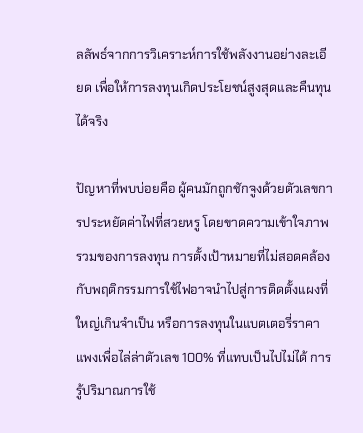ลลัพธ์จากการวิเคราะห์การใช้พลังงานอย่างละเอียด เพื่อให้การลงทุนเกิดประโยชน์สูงสุดและคืนทุนได้จริง

ปัญหาที่พบบ่อยคือ ผู้คนมักถูกชักจูงด้วยตัวเลขการประหยัดค่าไฟที่สวยหรู โดยขาดความเข้าใจภาพรวมของการลงทุน การตั้งเป้าหมายที่ไม่สอดคล้องกับพฤติกรรมการใช้ไฟอาจนำไปสู่การติดตั้งแผงที่ใหญ่เกินจำเป็น หรือการลงทุนในแบตเตอรี่ราคาแพงเพื่อไล่ล่าตัวเลข 100% ที่แทบเป็นไปไม่ได้ การรู้ปริมาณการใช้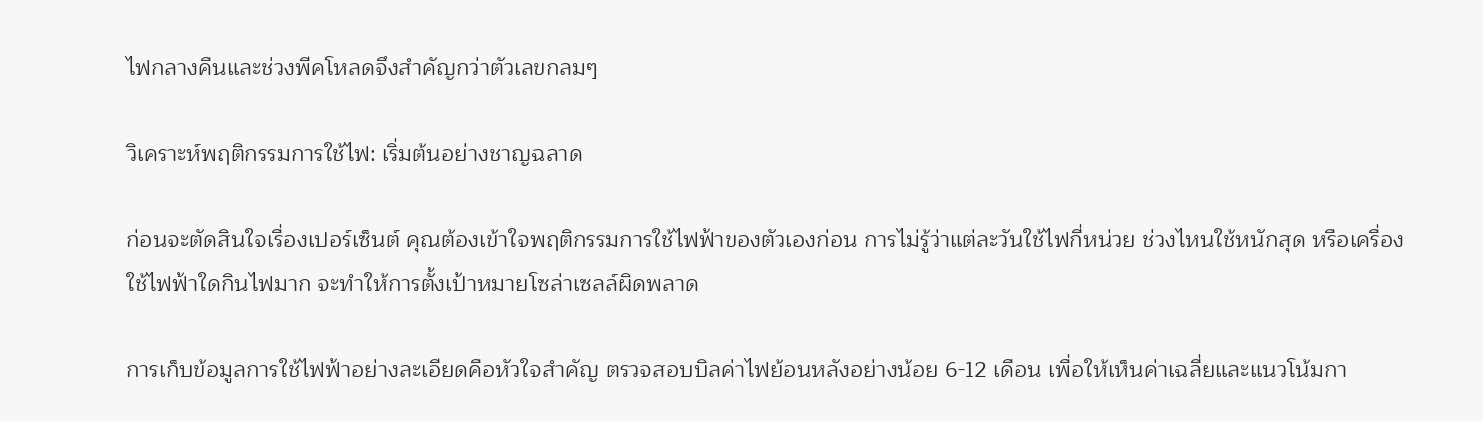ไฟกลางคืนและช่วงพีคโหลดจึงสำคัญกว่าตัวเลขกลมๆ

วิเคราะห์พฤติกรรมการใช้ไฟ: เริ่มต้นอย่างชาญฉลาด

ก่อนจะตัดสินใจเรื่องเปอร์เซ็นต์ คุณต้องเข้าใจพฤติกรรมการใช้ไฟฟ้าของตัวเองก่อน การไม่รู้ว่าแต่ละวันใช้ไฟกี่หน่วย ช่วงไหนใช้หนักสุด หรือเครื่องใช้ไฟฟ้าใดกินไฟมาก จะทำให้การตั้งเป้าหมายโซล่าเซลล์ผิดพลาด

การเก็บข้อมูลการใช้ไฟฟ้าอย่างละเอียดคือหัวใจสำคัญ ตรวจสอบบิลค่าไฟย้อนหลังอย่างน้อย 6-12 เดือน เพื่อให้เห็นค่าเฉลี่ยและแนวโน้มกา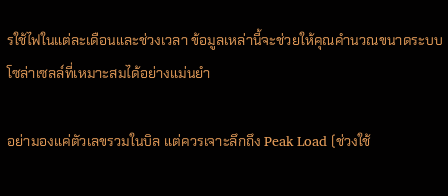รใช้ไฟในแต่ละเดือนและช่วงเวลา ข้อมูลเหล่านี้จะช่วยให้คุณคำนวณขนาดระบบโซล่าเซลล์ที่เหมาะสมได้อย่างแม่นยำ

อย่ามองแค่ตัวเลขรวมในบิล แต่ควรเจาะลึกถึง Peak Load (ช่วงใช้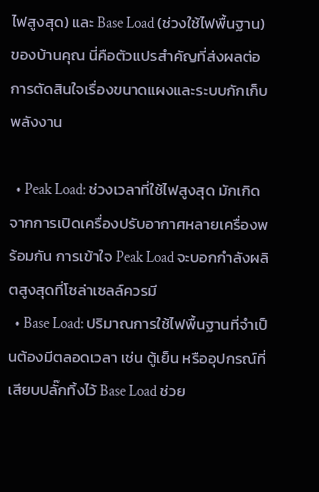ไฟสูงสุด) และ Base Load (ช่วงใช้ไฟพื้นฐาน) ของบ้านคุณ นี่คือตัวแปรสำคัญที่ส่งผลต่อการตัดสินใจเรื่องขนาดแผงและระบบกักเก็บพลังงาน

  • Peak Load: ช่วงเวลาที่ใช้ไฟสูงสุด มักเกิดจากการเปิดเครื่องปรับอากาศหลายเครื่องพร้อมกัน การเข้าใจ Peak Load จะบอกกำลังผลิตสูงสุดที่โซล่าเซลล์ควรมี
  • Base Load: ปริมาณการใช้ไฟพื้นฐานที่จำเป็นต้องมีตลอดเวลา เช่น ตู้เย็น หรืออุปกรณ์ที่เสียบปลั๊กทิ้งไว้ Base Load ช่วย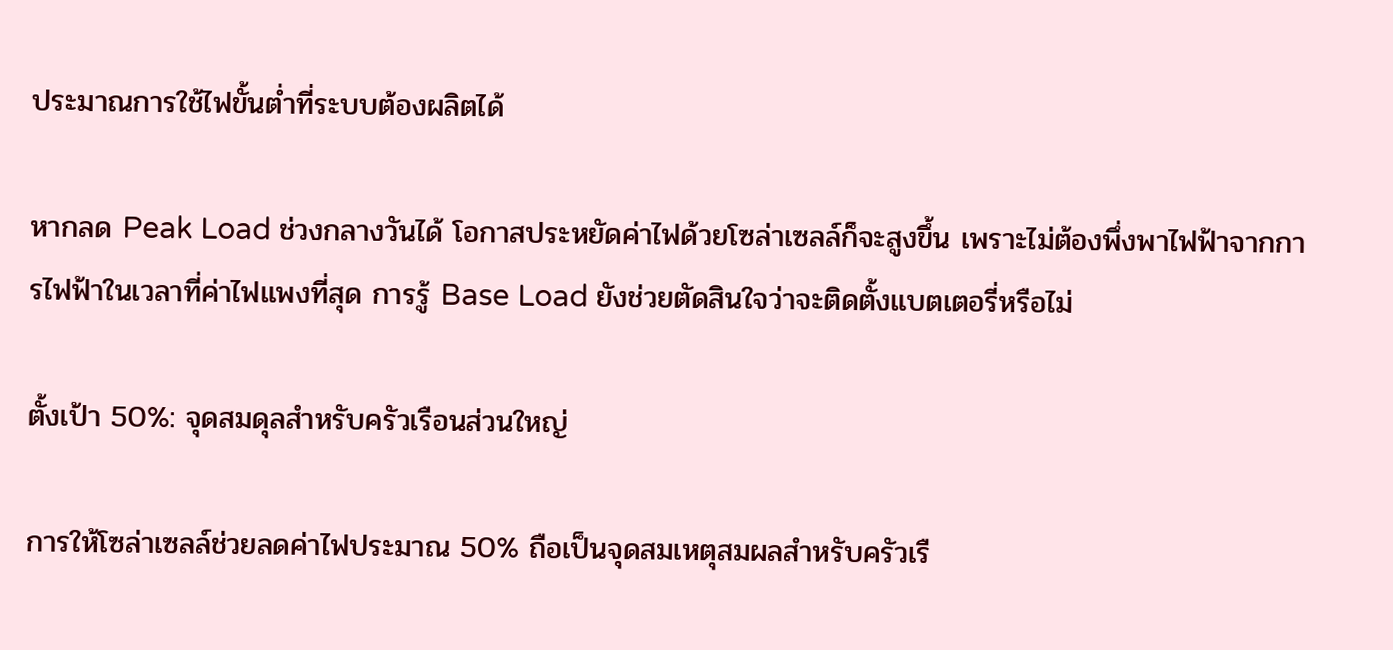ประมาณการใช้ไฟขั้นต่ำที่ระบบต้องผลิตได้

หากลด Peak Load ช่วงกลางวันได้ โอกาสประหยัดค่าไฟด้วยโซล่าเซลล์ก็จะสูงขึ้น เพราะไม่ต้องพึ่งพาไฟฟ้าจากการไฟฟ้าในเวลาที่ค่าไฟแพงที่สุด การรู้ Base Load ยังช่วยตัดสินใจว่าจะติดตั้งแบตเตอรี่หรือไม่

ตั้งเป้า 50%: จุดสมดุลสำหรับครัวเรือนส่วนใหญ่

การให้โซล่าเซลล์ช่วยลดค่าไฟประมาณ 50% ถือเป็นจุดสมเหตุสมผลสำหรับครัวเรื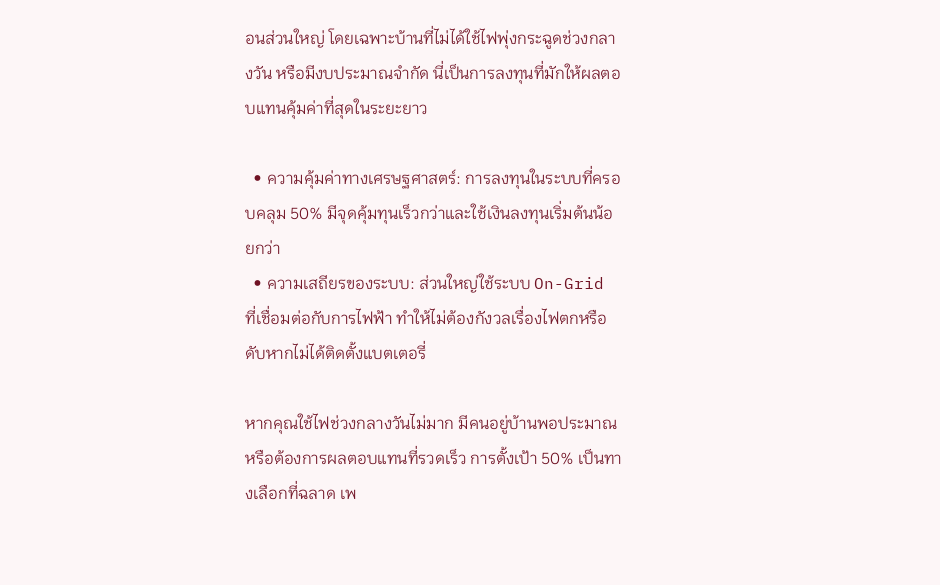อนส่วนใหญ่ โดยเฉพาะบ้านที่ไม่ได้ใช้ไฟพุ่งกระฉูดช่วงกลางวัน หรือมีงบประมาณจำกัด นี่เป็นการลงทุนที่มักให้ผลตอบแทนคุ้มค่าที่สุดในระยะยาว

  • ความคุ้มค่าทางเศรษฐศาสตร์: การลงทุนในระบบที่ครอบคลุม 50% มีจุดคุ้มทุนเร็วกว่าและใช้เงินลงทุนเริ่มต้นน้อยกว่า
  • ความเสถียรของระบบ: ส่วนใหญ่ใช้ระบบ On-Grid ที่เชื่อมต่อกับการไฟฟ้า ทำให้ไม่ต้องกังวลเรื่องไฟตกหรือดับหากไม่ได้ติดตั้งแบตเตอรี่

หากคุณใช้ไฟช่วงกลางวันไม่มาก มีคนอยู่บ้านพอประมาณ หรือต้องการผลตอบแทนที่รวดเร็ว การตั้งเป้า 50% เป็นทางเลือกที่ฉลาด เพ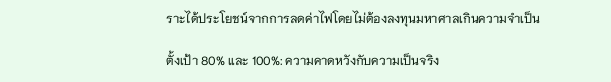ราะได้ประโยชน์จากการลดค่าไฟโดยไม่ต้องลงทุนมหาศาลเกินความจำเป็น

ตั้งเป้า 80% และ 100%: ความคาดหวังกับความเป็นจริง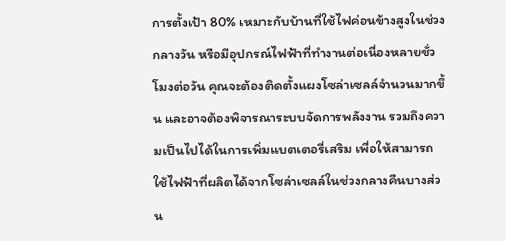การตั้งเป้า 80% เหมาะกับบ้านที่ใช้ไฟค่อนข้างสูงในช่วงกลางวัน หรือมีอุปกรณ์ไฟฟ้าที่ทำงานต่อเนื่องหลายชั่วโมงต่อวัน คุณจะต้องติดตั้งแผงโซล่าเซลล์จำนวนมากขึ้น และอาจต้องพิจารณาระบบจัดการพลังงาน รวมถึงความเป็นไปได้ในการเพิ่มแบตเตอรี่เสริม เพื่อให้สามารถใช้ไฟฟ้าที่ผลิตได้จากโซล่าเซลล์ในช่วงกลางคืนบางส่วน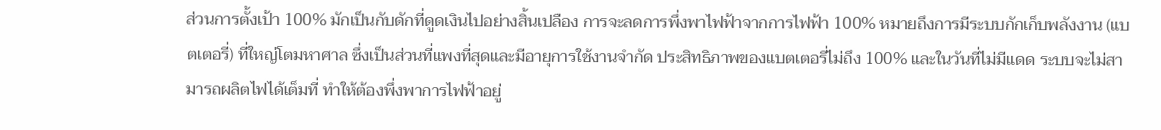ส่วนการตั้งเป้า 100% มักเป็นกับดักที่ดูดเงินไปอย่างสิ้นเปลือง การจะลดการพึ่งพาไฟฟ้าจากการไฟฟ้า 100% หมายถึงการมีระบบกักเก็บพลังงาน (แบตเตอรี่) ที่ใหญ่โตมหาศาล ซึ่งเป็นส่วนที่แพงที่สุดและมีอายุการใช้งานจำกัด ประสิทธิภาพของแบตเตอรี่ไม่ถึง 100% และในวันที่ไม่มีแดด ระบบจะไม่สามารถผลิตไฟได้เต็มที่ ทำให้ต้องพึ่งพาการไฟฟ้าอยู่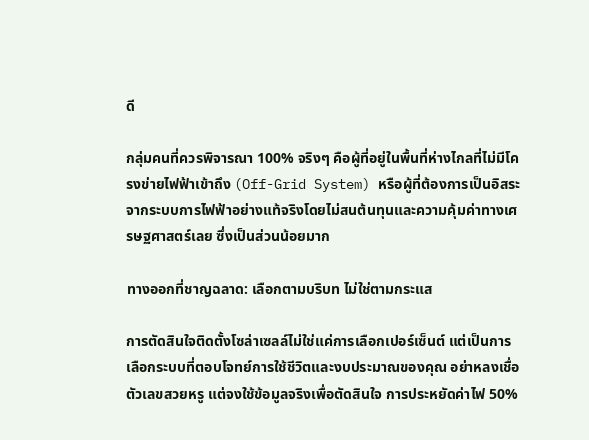ดี

กลุ่มคนที่ควรพิจารณา 100% จริงๆ คือผู้ที่อยู่ในพื้นที่ห่างไกลที่ไม่มีโครงข่ายไฟฟ้าเข้าถึง (Off-Grid System) หรือผู้ที่ต้องการเป็นอิสระจากระบบการไฟฟ้าอย่างแท้จริงโดยไม่สนต้นทุนและความคุ้มค่าทางเศรษฐศาสตร์เลย ซึ่งเป็นส่วนน้อยมาก

ทางออกที่ชาญฉลาด: เลือกตามบริบท ไม่ใช่ตามกระแส

การตัดสินใจติดตั้งโซล่าเซลล์ไม่ใช่แค่การเลือกเปอร์เซ็นต์ แต่เป็นการเลือกระบบที่ตอบโจทย์การใช้ชีวิตและงบประมาณของคุณ อย่าหลงเชื่อตัวเลขสวยหรู แต่จงใช้ข้อมูลจริงเพื่อตัดสินใจ การประหยัดค่าไฟ 50%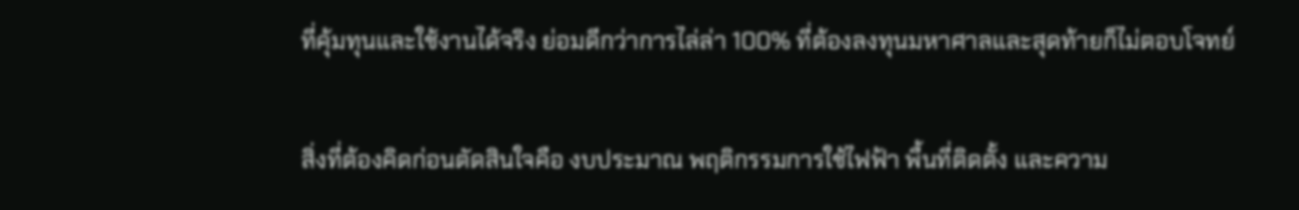ที่คุ้มทุนและใช้งานได้จริง ย่อมดีกว่าการไล่ล่า 100% ที่ต้องลงทุนมหาศาลและสุดท้ายก็ไม่ตอบโจทย์

สิ่งที่ต้องคิดก่อนตัดสินใจคือ งบประมาณ พฤติกรรมการใช้ไฟฟ้า พื้นที่ติดตั้ง และความ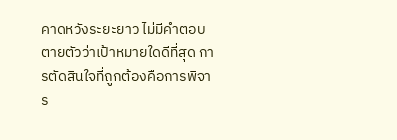คาดหวังระยะยาว ไม่มีคำตอบตายตัวว่าเป้าหมายใดดีที่สุด การตัดสินใจที่ถูกต้องคือการพิจาร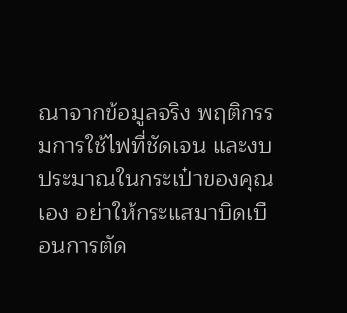ณาจากข้อมูลจริง พฤติกรรมการใช้ไฟที่ชัดเจน และงบประมาณในกระเป๋าของคุณเอง อย่าให้กระแสมาบิดเบือนการตัด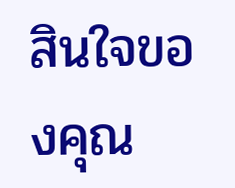สินใจของคุณ